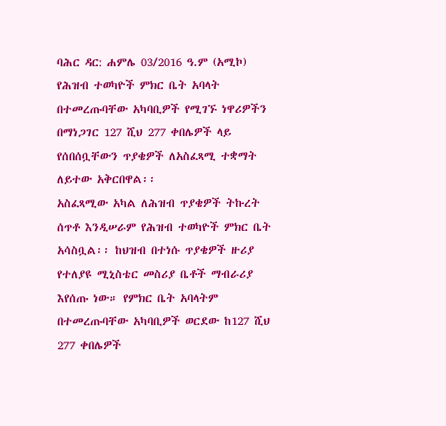ባሕር ዳር: ሐምሌ 03/2016 ዓ.ም (አሚኮ) የሕዝብ ተወካዮች ምክር ቤት አባላት በተመረጡባቸው አካባቢዎች የሚገኙ ነዋሪዎችን በማነጋገር 127 ሺህ 277 ቀበሌዎች ላይ የሰበሰቧቸውን ጥያቄዎች ለአስፈጻሚ ተቋማት ለይተው አቅርበዋል፡፡
አስፈጻሚው አካል ለሕዝብ ጥያቄዎች ትኩረት ሰጥቶ እንዲሠራም የሕዝብ ተወካዮች ምክር ቤት አሳስቧል፡፡ ከህዝብ በተነሱ ጥያቄዎች ዙሪያ የተለያዩ ሚኒስቴር መስሪያ ቤቶች ማብራሪያ እየሰጡ ነው። የምክር ቤት አባላትም በተመረጡባቸው አካባቢዎች ወርደው ከ127 ሺህ 277 ቀበሌዎች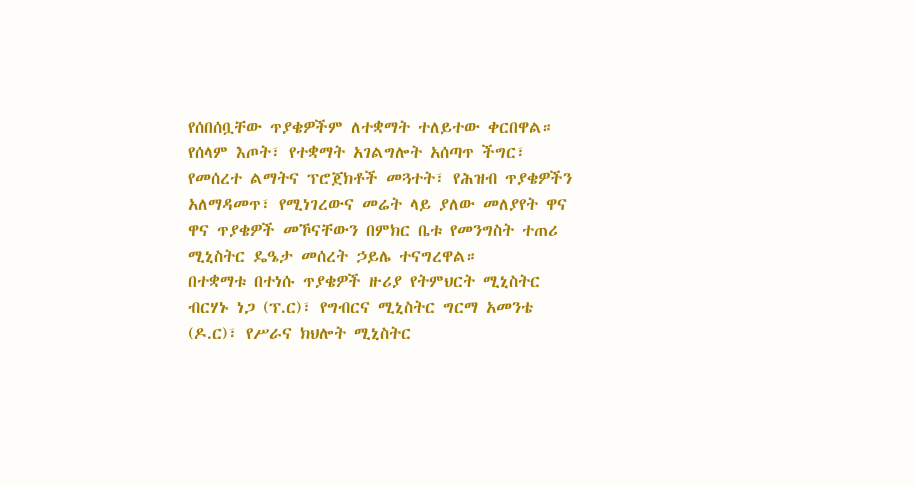የሰበሰቧቸው ጥያቄዎችም ለተቋማት ተለይተው ቀርበዋል።
የሰላም እጦት፣ የተቋማት አገልግሎት አሰጣጥ ችግር፣ የመሰረተ ልማትና ፕሮጀክቶች መጓተት፣ የሕዝብ ጥያቄዎችን አለማዳመጥ፣ የሚነገረውና መሬት ላይ ያለው መለያየት ዋና ዋና ጥያቄዎች መኾናቸውን በምክር ቤቱ የመንግስት ተጠሪ ሚኒስትር ዴዔታ መሰረት ኃይሌ ተናግረዋል።
በተቋማቱ በተነሱ ጥያቄዎች ዙሪያ የትምህርት ሚኒስትር ብርሃኑ ነጋ (ፕ.ር)፣ የግብርና ሚኒስትር ግርማ አመንቴ (ዶ.ር)፣ የሥራና ክህሎት ሚኒስትር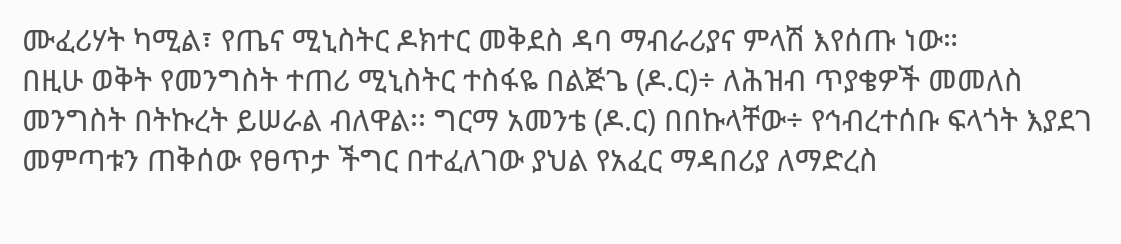ሙፈሪሃት ካሚል፣ የጤና ሚኒስትር ዶክተር መቅደስ ዳባ ማብራሪያና ምላሽ እየሰጡ ነው።
በዚሁ ወቅት የመንግስት ተጠሪ ሚኒስትር ተስፋዬ በልጅጌ (ዶ.ር)÷ ለሕዝብ ጥያቄዎች መመለስ መንግስት በትኩረት ይሠራል ብለዋል፡፡ ግርማ አመንቴ (ዶ.ር) በበኩላቸው÷ የኅብረተሰቡ ፍላጎት እያደገ መምጣቱን ጠቅሰው የፀጥታ ችግር በተፈለገው ያህል የአፈር ማዳበሪያ ለማድረስ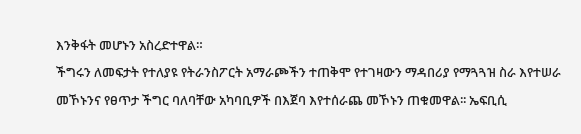እንቅፋት መሆኑን አስረድተዋል።
ችግሩን ለመፍታት የተለያዩ የትራንስፖርት አማራጮችን ተጠቅሞ የተገዛውን ማዳበሪያ የማጓጓዝ ስራ እየተሠራ መኾኑንና የፀጥታ ችግር ባለባቸው አካባቢዎች በእጀባ እየተሰራጨ መኾኑን ጠቁመዋል፡፡ ኤፍቢሲ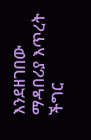እንደዘገበው ማዳበሪያ እጥረት ችግር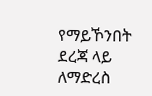የማይኾንበት ደረጃ ላይ ለማድረስ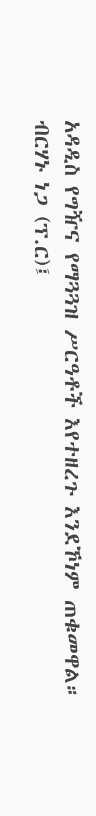አዳዲስ የግዥና የማጓጓዝ ሥርዓቶች እየተዘረጉ እንደኾነም ጠቁመዋል።
ብርሃኑ ነጋ (ፕ.ር)፤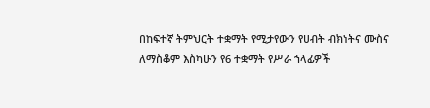በከፍተኛ ትምህርት ተቋማት የሚታየውን የሀብት ብክነትና ሙስና ለማስቆም እስካሁን የ6 ተቋማት የሥራ ኀላፊዎች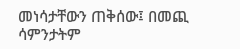መነሳታቸውን ጠቅሰው፤ በመጪ ሳምንታትም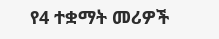የ4 ተቋማት መሪዎች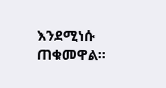እንደሚነሱ ጠቁመዋል።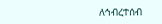ለኅብረተሰብ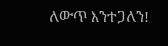ለውጥ እንተጋለን!